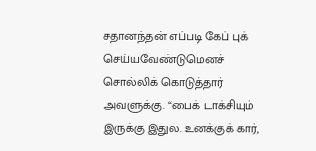சதானந்தன் எப்படி கேப் புக் செய்யவேண்டுமெனச் சொல்லிக் கொடுத்தார் அவளுக்கு. “பைக் டாக்சியும் இருக்கு இதுல. உனக்குக் கார்,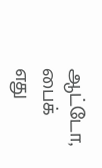ஆட்டோ, பைக் எது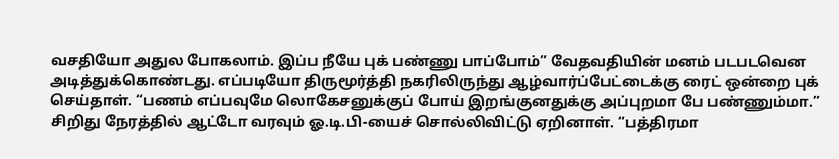வசதியோ அதுல போகலாம். இப்ப நீயே புக் பண்ணு பாப்போம்” வேதவதியின் மனம் படபடவென அடித்துக்கொண்டது. எப்படியோ திருமூர்த்தி நகரிலிருந்து ஆழ்வார்ப்பேட்டைக்கு ரைட் ஒன்றை புக் செய்தாள். “பணம் எப்பவுமே லொகேசனுக்குப் போய் இறங்குனதுக்கு அப்புறமா பே பண்ணும்மா.” சிறிது நேரத்தில் ஆட்டோ வரவும் ஓ.டி.பி-யைச் சொல்லிவிட்டு ஏறினாள். “பத்திரமா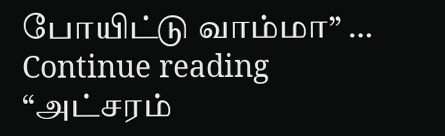போயிட்டு வாம்மா” … Continue reading “அட்சரம்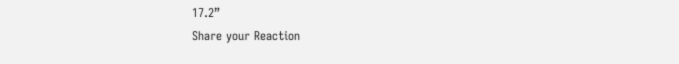17.2”
Share your Reaction